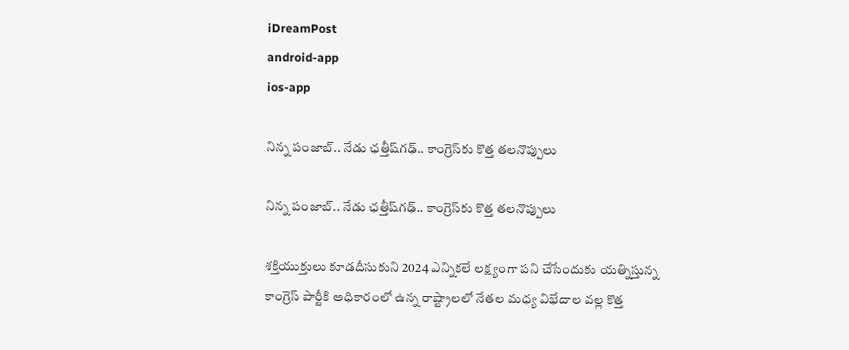iDreamPost
android-app
ios-app

నిన్న పంజాబ్‌.. నేడు ఛత్తీష్‌గఢ్‌.. కాంగ్రెస్‌కు కొత్త తలనొప్పులు

నిన్న పంజాబ్‌.. నేడు ఛత్తీష్‌గఢ్‌.. కాంగ్రెస్‌కు కొత్త తలనొప్పులు

శక్తియుక్తులు కూడదీసుకుని 2024 ఎన్నికలే లక్ష్యంగా పని చేసేందుకు యత్నిస్తున్న కాంగ్రెస్‌ పార్టీకి అధికారంలో ఉన్న రాష్ట్రాలలో నేతల మధ్య విభేదాల వల్ల కొత్త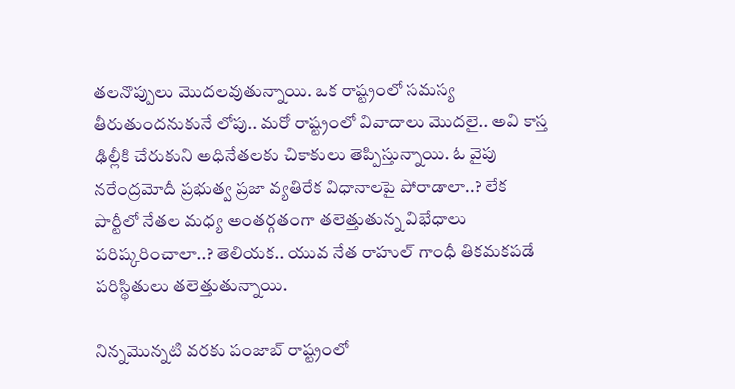తలనొప్పులు మొదలవుతున్నాయి. ఒక రాష్ట్రంలో సమస్య తీరుతుందనుకునే లోపు.. మరో రాష్ట్రంలో వివాదాలు మొదలై.. అవి కాస్త ఢిల్లీకి చేరుకుని అధినేతలకు చికాకులు తెప్పిస్తున్నాయి. ఓ వైపు నరేంద్రమోదీ ప్రభుత్వ ప్రజా వ్యతిరేక విధానాలపై పోరాడాలా..? లేక పార్టీలో నేతల మధ్య అంతర్గతంగా తలెత్తుతున్న విభేధాలు పరిష్కరించాలా..? తెలియక.. యువ నేత రాహుల్‌ గాంధీ తికమకపడే పరిస్థితులు తలెత్తుతున్నాయి.

నిన్నమొన్నటి వరకు పంజాబ్‌ రాష్ట్రంలో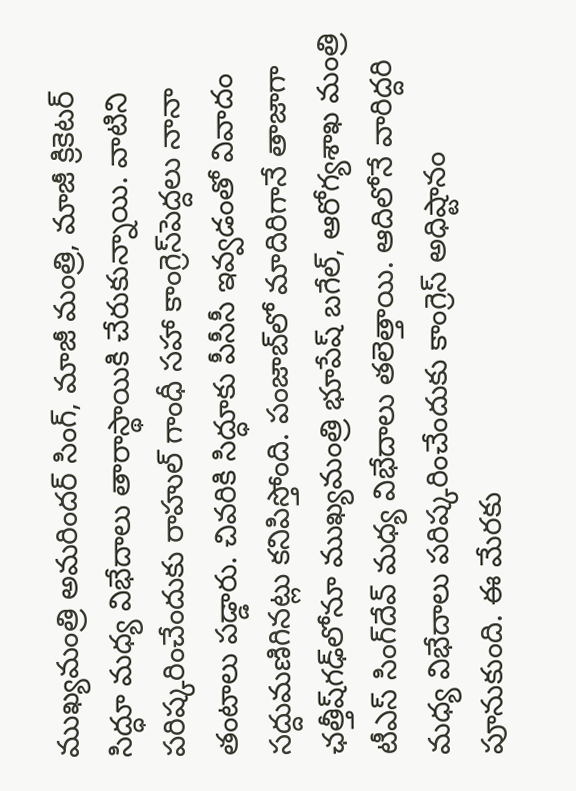ముఖ్యమంత్రి అమరిందర్‌ సింగ్, మాజీ మంత్రి, మాజీ క్రికెటర్‌ సిద్ధూ మధ్య విభేదాలు తారాస్థాయికి చేరుకున్నాయి. వాటిని పరిష్కరించేందుకు రాహుల్‌ గాంధీ సహా కాంగ్రెస్‌పెద్దలు నానా తంటాలు పడ్డారు. చివరికి సిద్ధూకు పీసీసీ ఇవ్వడంతో వివాదం సద్దుమణిగినట్లు కనిపిస్తోంది. పంజాబ్‌లో మాదిరిగానే తాజాగా ఛత్తీష్‌గఢ్‌లోనూ ముఖ్యమంత్రి భూపేష్‌ బగేల్, ఆరోగ్యశాఖ మంత్రి టీఎస్‌ సింగ్‌దేవ్‌ మధ్య విభేదాలు తలెత్తాయి. ఆదిలోనే వారిద్దరి మధ్య విభేదాలు పరిష్కరించేందుకు కాంగ్రెస్‌ అధిష్టానం పూనుకుంది. ఈ మేరకు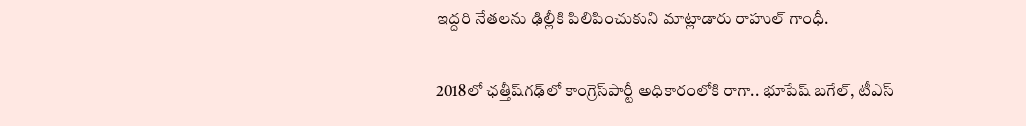ఇద్దరి నేతలను ఢిల్లీకి పిలిపించుకుని మాట్లాడారు రాహుల్‌ గాంధీ.

2018లో ఛత్తీష్‌గఢ్‌లో కాంగ్రెస్‌పార్టీ అధికారంలోకి రాగా.. భూపేష్‌ బగేల్, టీఎస్‌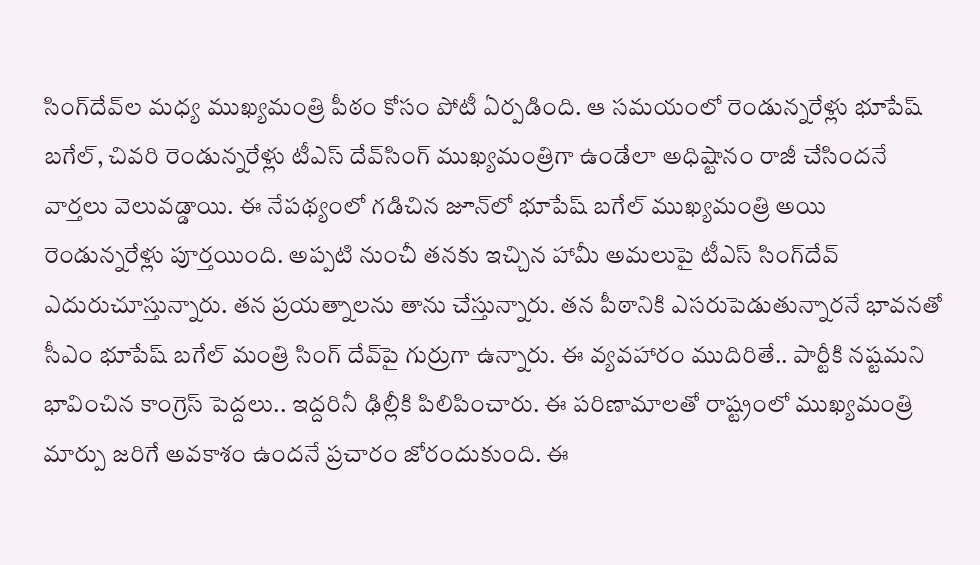సింగ్‌దేవ్‌ల మధ్య ముఖ్యమంత్రి పీఠం కోసం పోటీ ఏర్పడింది. ఆ సమయంలో రెండున్నరేళ్లు భూపేష్‌ బగేల్, చివరి రెండున్నరేళ్లు టీఎస్‌ దేవ్‌సింగ్‌ ముఖ్యమంత్రిగా ఉండేలా అధిష్టానం రాజీ చేసిందనే వార్తలు వెలువడ్డాయి. ఈ నేపథ్యంలో గడిచిన జూన్‌లో భూపేష్‌ బగేల్‌ ముఖ్యమంత్రి అయి రెండున్నరేళ్లు పూర్తయింది. అప్పటి నుంచీ తనకు ఇచ్చిన హామీ అమలుపై టీఎస్‌ సింగ్‌దేవ్‌ ఎదురుచూస్తున్నారు. తన ప్రయత్నాలను తాను చేస్తున్నారు. తన పీఠానికి ఎసరుపెడుతున్నారనే భావనతో సీఎం భూపేష్‌ బగేల్‌ మంత్రి సింగ్‌ దేవ్‌పై గుర్రుగా ఉన్నారు. ఈ వ్యవహారం ముదిరితే.. పార్టీకి నష్టమని భావించిన కాంగ్రెస్‌ పెద్దలు.. ఇద్దరినీ ఢిల్లీకి పిలిపించారు. ఈ పరిణామాలతో రాష్ట్రంలో ముఖ్యమంత్రి మార్పు జరిగే అవకాశం ఉందనే ప్రచారం జోరందుకుంది. ఈ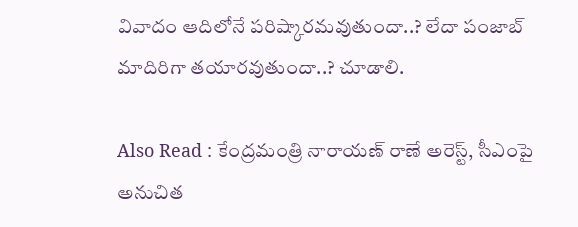వివాదం ఆదిలోనే పరిష్కారమవుతుందా..? లేదా పంజాబ్‌ మాదిరిగా తయారవుతుందా..? చూడాలి.

Also Read : కేంద్రమంత్రి నారాయణ్ రాణే అరెస్ట్, సీఎంపై అనుచిత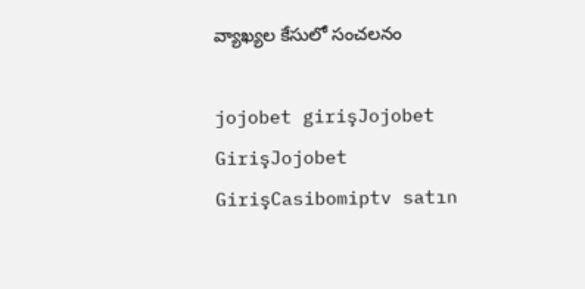వ్యాఖ్యల కేసులో సంచలనం

jojobet girişJojobet GirişJojobet GirişCasibomiptv satın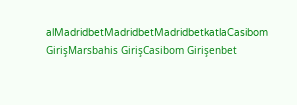alMadridbetMadridbetMadridbetkatlaCasibom GirişMarsbahis GirişCasibom Girişenbet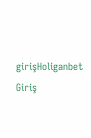girişHoliganbet Giriş